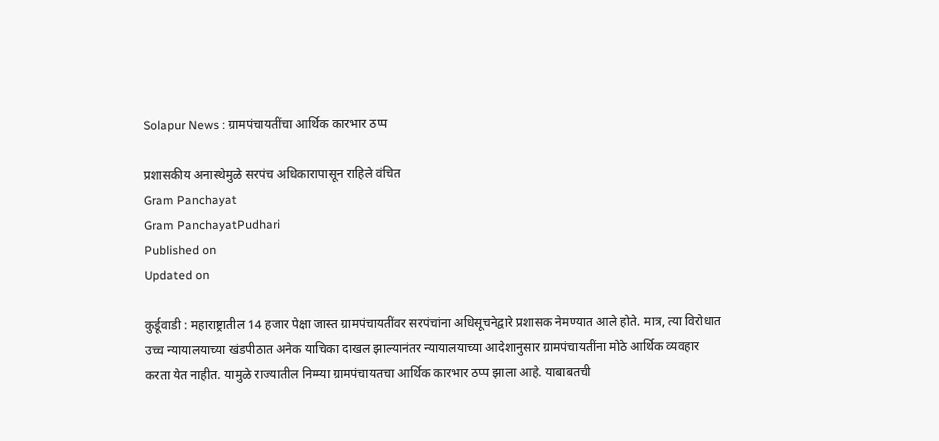Solapur News : ग्रामपंचायतींचा आर्थिक कारभार ठप्प

प्रशासकीय अनास्थेमुळे सरपंच अधिकारापासून राहिले वंचित
Gram Panchayat
Gram PanchayatPudhari
Published on
Updated on

कुर्डूवाडी : महाराष्ट्रातील 14 हजार पेक्षा जास्त ग्रामपंचायतींवर सरपंचांना अधिसूचनेद्वारे प्रशासक नेमण्यात आले होते. मात्र, त्या विरोधात उच्च न्यायालयाच्या खंडपीठात अनेक याचिका दाखल झाल्यानंतर न्यायालयाच्या आदेशानुसार ग्रामपंचायतींना मोठे आर्थिक व्यवहार करता येत नाहीत. यामुळे राज्यातील निम्म्या ग्रामपंचायतचा आर्थिक कारभार ठप्प झाला आहे. याबाबतची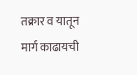तक्रार व यातून मार्ग काढायची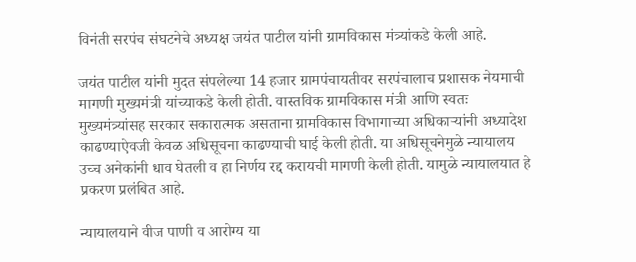विनंती सरपंच संघटनेचे अध्यक्ष जयंत पाटील यांनी ग्रामविकास मंत्र्यांकडे केली आहे.

जयंत पाटील यांनी मुदत संपलेल्या 14 हजार ग्रामपंचायतीवर सरपंचालाच प्रशासक नेयमाची मागणी मुख्यमंत्री यांच्याकडे केली होती. वास्तविक ग्रामविकास मंत्री आणि स्वतः मुख्यमंत्र्यांसह सरकार सकारात्मक असताना ग्रामविकास विभागाच्या अधिकाऱ्यांनी अध्यादेश काढण्याऐवजी केवळ अधिसूचना काढण्याची घाई केली होती. या अधिसूचनेमुळे न्यायालय उच्च अनेकांनी धाव घेतली व हा निर्णय रद्द करायची मागणी केली होती. यामुळे न्यायालयात हे प्रकरण प्रलंबित आहे.

न्यायालयाने वीज पाणी व आरोग्य या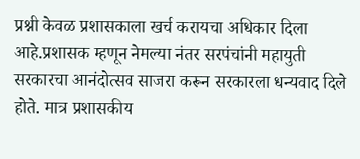प्रश्नी केवळ प्रशासकाला खर्च करायचा अधिकार दिला आहे.प्रशासक म्हणून नेमल्या नंतर सरपंचांनी महायुती सरकारचा आनंदोत्सव साजरा करून सरकारला धन्यवाद दिले होते. मात्र प्रशासकीय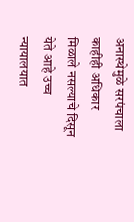अनास्थेमुळे सरपंचाला काहीही अधिकार मिळाले नसल्याचे दिसून येते आहे उच्च न्यायालयात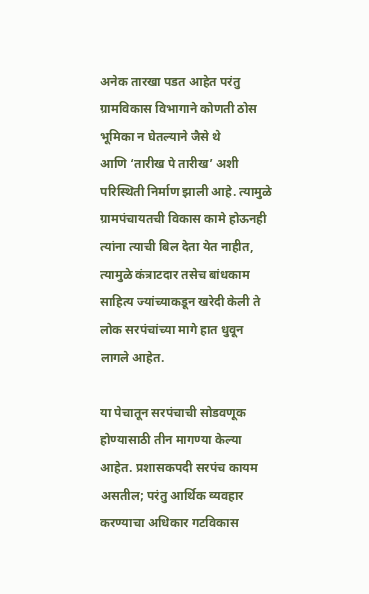अनेक तारखा पडत आहेत परंतु ग्रामविकास विभागाने कोणती ठोस भूमिका न घेतल्याने जैसे थे आणि ‌‘तारीख पे तारीख‌’ अशी परिस्थिती निर्माण झाली आहे. त्यामुळे ग्रामपंचायतची विकास कामे होऊनही त्यांना त्याची बिल देता येत नाहीत, त्यामुळे कंत्राटदार तसेच बांधकाम साहित्य ज्यांच्याकडून खरेदी केली ते लोक सरपंचांच्या मागे हात धुवून लागले आहेत.

या पेचातून सरपंचाची सोडवणूक होण्यासाठी तीन मागण्या केल्या आहेत. प्रशासकपदी सरपंच कायम असतील; परंतु आर्थिक व्यवहार करण्याचा अधिकार गटविकास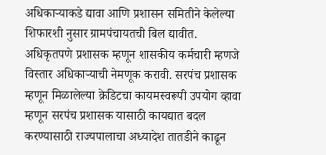अधिकाऱ्याकडे द्यावा आणि प्रशासन समितीने केलेल्या शिफारशी नुसार ग्रामपंचायतची बिल द्यावीत. अधिकृतपणे प्रशासक म्हणून शासकीय कर्मचारी म्हणजे विस्तार अधिकाऱ्याची नेमणूक करावी. सरपंच प्रशासक म्हणून मिळालेल्या क्रेडिटचा कायमस्वरूपी उपयोग व्हावा म्हणून सरपंच प्रशासक यासाठी कायद्यात बदल करण्यासाठी राज्यपालाचा अध्यादेश तातडीने काढून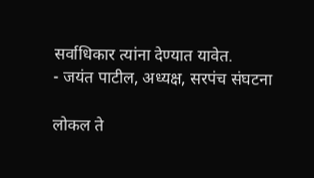सर्वाधिकार त्यांना देण्यात यावेत.
- जयंत पाटील, अध्यक्ष, सरपंच संघटना

लोकल ते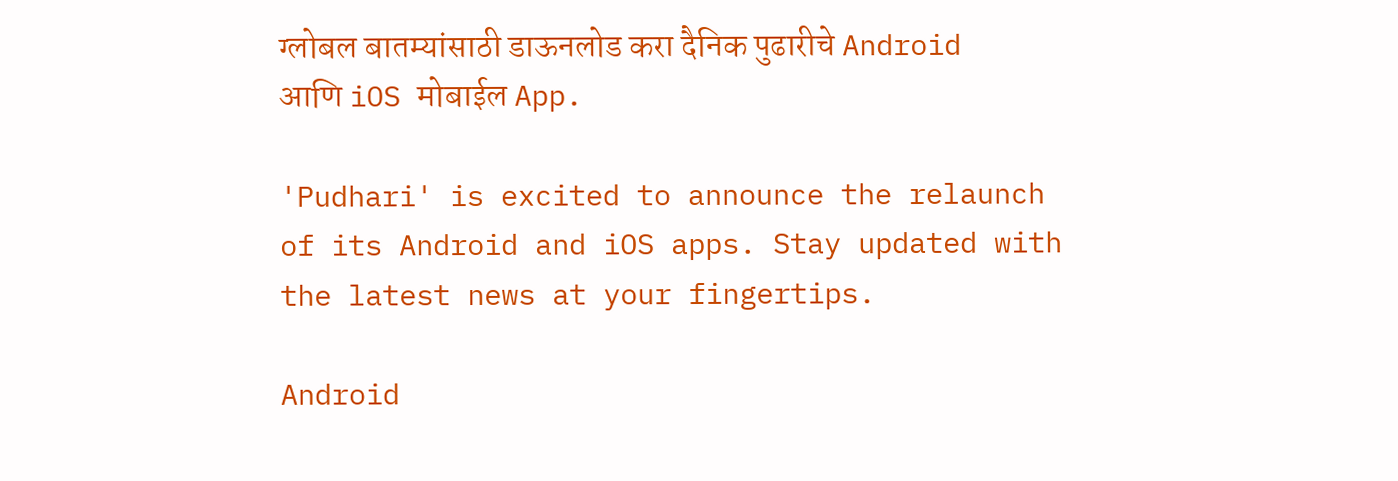ग्लोबल बातम्यांसाठी डाऊनलोड करा दैनिक पुढारीचे Android आणि iOS मोबाईल App.

'Pudhari' is excited to announce the relaunch of its Android and iOS apps. Stay updated with the latest news at your fingertips.

Android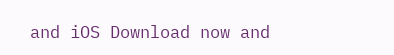and iOS Download now and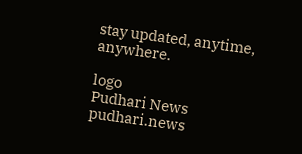stay updated, anytime, anywhere.

logo
Pudhari News
pudhari.news